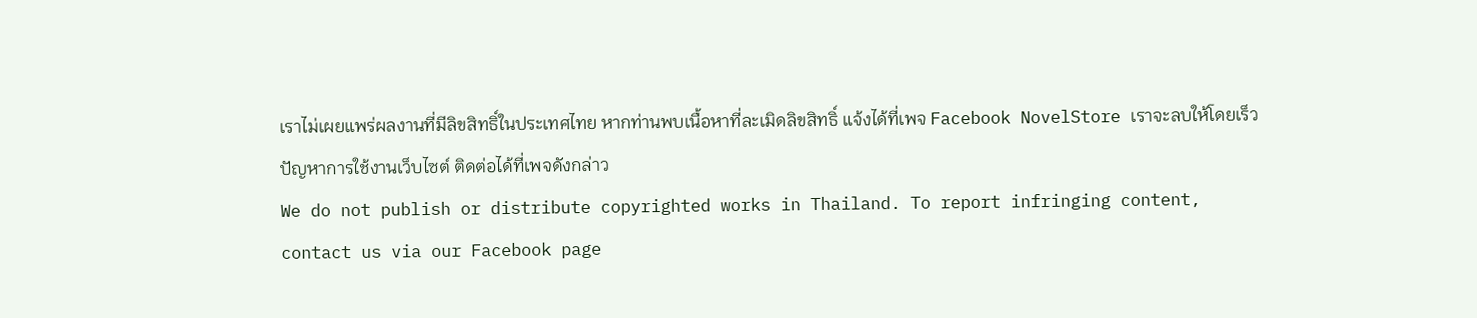เราไม่เผยแพร่ผลงานที่มีลิขสิทธิ์ในประเทศไทย หากท่านพบเนื้อหาที่ละเมิดลิขสิทธิ์ แจ้งได้ที่เพจ Facebook NovelStore เราจะลบให้โดยเร็ว
ปัญหาการใช้งานเว็บไซต์ ติดต่อได้ที่เพจดังกล่าว
We do not publish or distribute copyrighted works in Thailand. To report infringing content, contact us via our Facebook page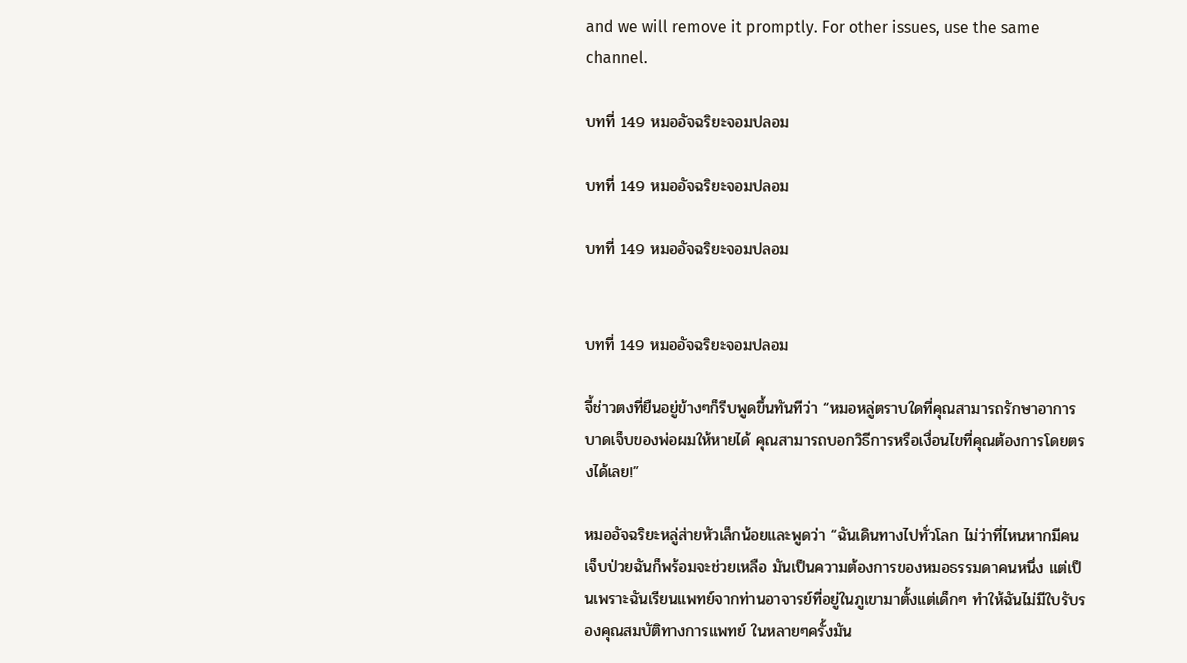and we will remove it promptly. For other issues, use the same channel.

บทที่ 149 หมออัจฉริยะจอมปลอม

บทที่ 149 หมออัจฉริยะจอมปลอม

บทที่ 149 หมออัจฉริยะจอมปลอม


บทที่ 149 หมออัจฉริยะจอมปลอม

จี้ช่าวตงที่ยืนอยู่ข้างๆก็รีบพูดขึ้นทันทีว่า “หมอหลู่ตราบใดที่คุณสามารถรักษาอาการบาดเจ็บของพ่อผมให้หายได้ คุณสามารถบอกวิธีการหรือเงื่อนไขที่คุณต้องการโดยตรงได้เลย!”

หมออัจฉริยะหลู่ส่ายหัวเล็กน้อยและพูดว่า “ฉันเดินทางไปทั่วโลก ไม่ว่าที่ไหนหากมีคนเจ็บป่วยฉันก็พร้อมจะช่วยเหลือ มันเป็นความต้องการของหมอธรรมดาคนหนึ่ง แต่เป็นเพราะฉันเรียนแพทย์จากท่านอาจารย์ที่อยู่ในภูเขามาตั้งแต่เด็กๆ ทำให้ฉันไม่มีใบรับรองคุณสมบัติทางการแพทย์ ในหลายๆครั้งมัน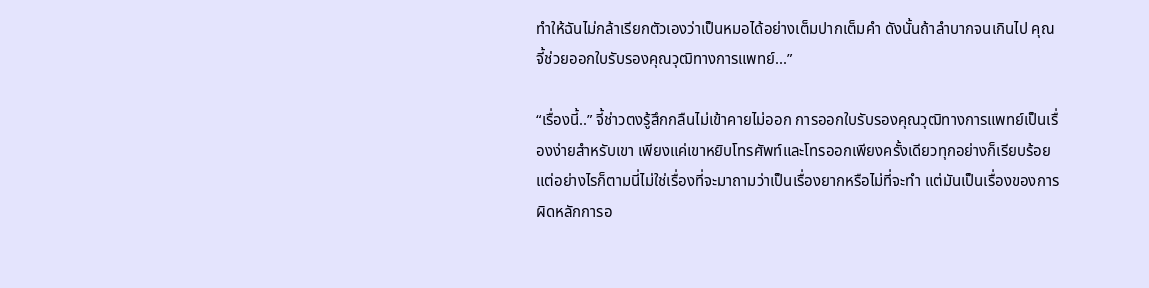ทำให้ฉันไม่กล้าเรียกตัวเองว่าเป็นหมอได้อย่างเต็มปากเต็มคำ ดังนั้นถ้าลำบากจนเกินไป คุณจี้ช่วยออกใบรับรองคุณวุฒิทางการแพทย์...”

“เรื่องนี้..” จี้ช่าวตงรู้สึกกลืนไม่เข้าคายไม่ออก การออกใบรับรองคุณวุฒิทางการแพทย์เป็นเรื่องง่ายสำหรับเขา เพียงแค่เขาหยิบโทรศัพท์และโทรออกเพียงครั้งเดียวทุกอย่างก็เรียบร้อย แต่อย่างไรก็ตามนี่ไม่ใช่เรื่องที่จะมาถามว่าเป็นเรื่องยากหรือไม่ที่จะทำ แต่มันเป็นเรื่องของการผิดหลักการอ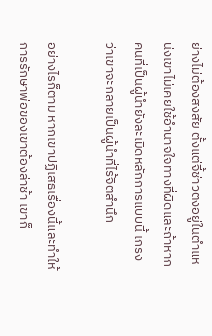ย่างไม่ต้องสงสัย ตั้งแต่จี้ช่าวตงอยู่ในตำแหน่งเขาไม่เคยใช้อำนาจใจทางที่ผิดและถ้าหากคนที่เป็นผู้นำยังละเมิดหลักการแบบนี้ เกรงว่าเขาจะกลายเป็นผู้นำที่ไร้จิตสำนึก

อย่างไรก็ตาม หากเขาปฏิเสธเรื่องนี้และทำให้การรักษาพ่อของเขาต้องล่าช้า เขาก็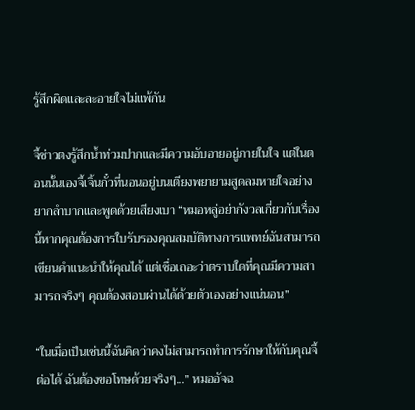รู้สึกผิดและละอายใจไม่แพ้กัน

จี้ช่าวตงรู้สึกน้ำท่วมปากและมีความอับอายอยู่ภายในใจ แต่ในตอนนั้นเองจี้เจิ้นกั๋วที่นอนอยู่บนเตียงพยายามสูดลมหายใจอย่างยากลำบากและพูดด้วยเสียงเบา “หมอหลู่อย่ากังวลเกี่ยวกับเรื่องนี้หากคุณต้องการใบรับรองคุณสมบัติทางการแพทย์ฉันสามารถเขียนคำแนะนำให้คุณได้ แต่เชื่อเถอะว่าตราบใดที่คุณมีความสามารถจริงๆ คุณต้องสอบผ่านได้ด้วยตัวเองอย่างแน่นอน”

“ในเมื่อเป็นเช่นนี้ฉันคิดว่าคงไม่สามารถทำการรักษาให้กับคุณจี้ต่อได้ ฉันต้องขอโทษด้วยจริงๆ...” หมออัจฉ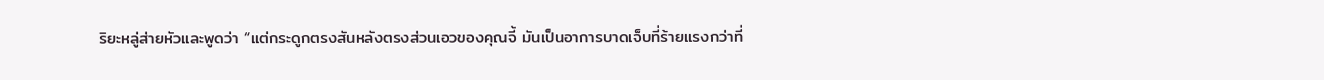ริยะหลู่ส่ายหัวและพูดว่า “แต่กระดูกตรงสันหลังตรงส่วนเอวของคุณจี้ มันเป็นอาการบาดเจ็บที่ร้ายแรงกว่าที่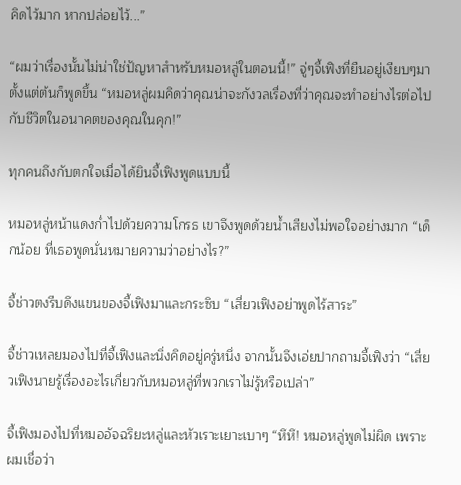คิดไว้มาก หากปล่อยไว้...”

“ผมว่าเรื่องนั้นไม่น่าใช่ปัญหาสำหรับหมอหลู่ในตอนนี้!” จู่ๆจี้เฟิงที่ยืนอยู่เงียบๆมาตั้งแต่ต้นก็พูดขึ้น “หมอหลู่ผมคิดว่าคุณน่าจะกังวลเรื่องที่ว่าคุณจะทำอย่างไรต่อไปกับชีวิตในอนาคตของคุณในคุก!”

ทุกคนถึงกับตกใจเมื่อได้ยินจี้เฟิงพูดแบบนี้

หมอหลู่หน้าแดงก่ำไปด้วยความโกรธ เขาจึงพูดด้วยน้ำเสียงไม่พอใจอย่างมาก “เด็กน้อย ที่เธอพูดนั่นหมายความว่าอย่างไร?”

จี้ช่าวตงรีบดึงแขนของจี้เฟิงมาและกระซิบ “เสี่ยวเฟิงอย่าพูดไร้สาระ”

จี้ช่าวเหลยมองไปที่จี้เฟิงและนิ่งคิดอยู่ครู่หนึ่ง จากนั้นจึงเอ่ยปากถามจี้เฟิงว่า “เสี่ยวเฟิงนายรู้เรื่องอะไรเกี่ยวกับหมอหลู่ที่พวกเราไม่รู้หรือเปล่า”

จี้เฟิงมองไปที่หมออัจฉริยะหลู่และหัวเราะเยาะเบาๆ “หึหึ! หมอหลู่พูดไม่ผิด เพราะผมเชื่อว่า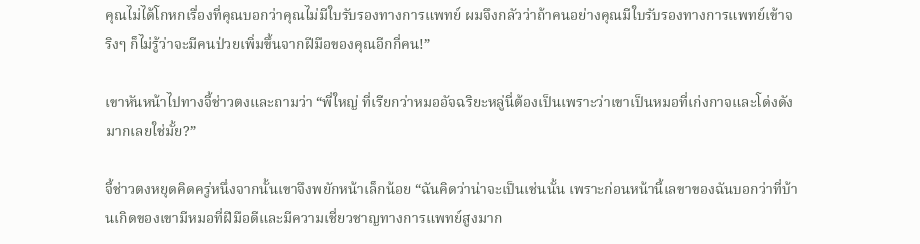คุณไม่ได้โกหกเรื่องที่คุณบอกว่าคุณไม่มีใบรับรองทางการแพทย์ ผมจึงกลัวว่าถ้าคนอย่างคุณมีใบรับรองทางการแพทย์เข้าจริงๆ ก็ไม่รู้ว่าจะมีคนป่วยเพิ่มขึ้นจากฝีมือของคุณอีกกี่คน!”

เขาหันหน้าไปทางจี้ช่าวตงและถามว่า “พี่ใหญ่ ที่เรียกว่าหมออัจฉริยะหลู่นี่ต้องเป็นเพราะว่าเขาเป็นหมอที่เก่งกาจและโด่งดังมากเลยใช่มั้ย?”

จี้ช่าวตงหยุดคิดครู่หนึ่งจากนั้นเขาจึงพยักหน้าเล็กน้อย “ฉันคิดว่าน่าจะเป็นเช่นนั้น เพราะก่อนหน้านี้เลขาของฉันบอกว่าที่บ้านเกิดของเขามีหมอที่ฝีมือดีและมีความเชี่ยวชาญทางการแพทย์สูงมาก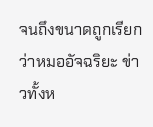จนถึงขนาดถูกเรียกว่าหมออัจฉริยะ ข่าวทั้งห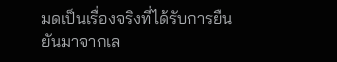มดเป็นเรื่องจริงที่ได้รับการยืนยันมาจากเล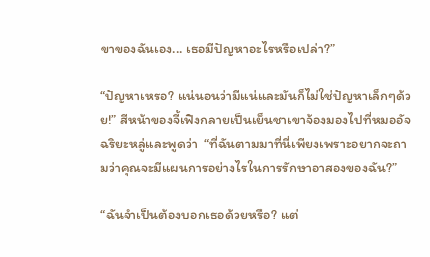ขาของฉันเอง... เธอมีปัญหาอะไรหรือเปล่า?”

“ปัญหาเหรอ? แน่นอนว่ามีแน่และมันก็ไม่ใช่ปัญหาเล็กๆด้วย!” สีหน้าของจี้เฟิงกลายเป็นเย็นชาเขาจ้องมองไปที่หมออัจฉริยะหลู่และพูดว่า  “ที่ฉันตามมาที่นี่เพียงเพราะอยากจะถามว่าคุณจะมีแผนการอย่างไรในการรักษาอาสองของฉัน?”

“ฉันจำเป็นต้องบอกเธอด้วยหรือ? แต่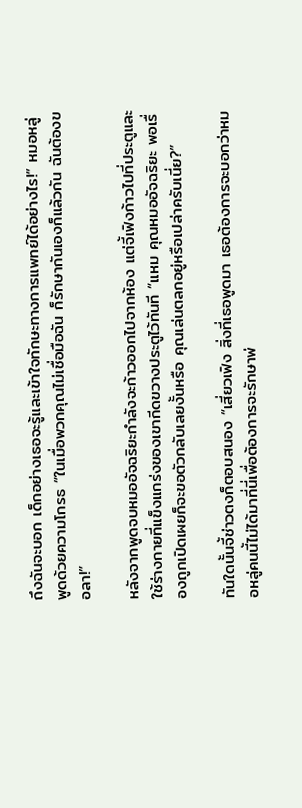ถึงฉันจะบอก เด็กอย่างเธอจะรู้และเข้าใจทักษะทางการแพทย์ได้อย่างไร!” หมอหลู่พูดด้วยความโกรธ “ในเมื่อพวกคุณไม่เชื่อมือฉัน ก็รักษากันเองก็แล้วกัน ฉันต้องขอลา!”

หลังจากพูดจบหมออัจฉริยะกำลังจะก้าวออกไปจากห้อง แต่จี้เฟิงก้าวไปที่ประตูและใช้ร่างกายที่แข็งแกร่งของเขากีดขวางประตูไว้ทันที “แหม คุณหมออัจฉริยะ พอเรื่องถูกเปิดเผยก็จะขอตัวกลับเลยงั้นหรือ คุณเล่นตลกอยู่หรือเปล่าครับเนี่ย?”

ทันใดนั้นจี้ช่าวตงก็ตอบสนอง “เสี่ยวเฟิง สิ่งที่เธอพูดมา เธอต้องการจะบอกว่าหมอหลู่คนนี้ไม่ได้มาที่นี่เพื่อต้องการจะรักษาพ่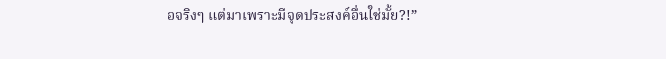อจริงๆ แต่มาเพราะมีจุดประสงค์อื่นใช่มั้ย?!”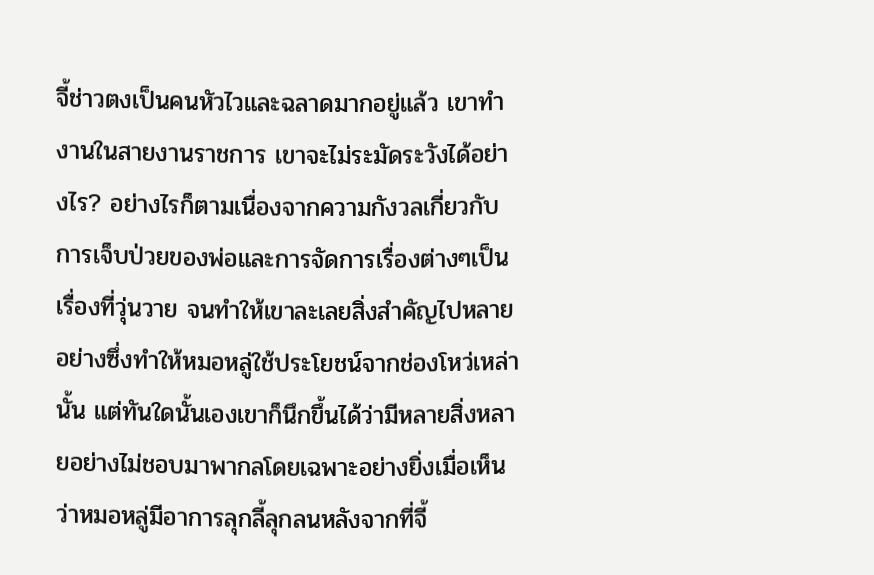จี้ช่าวตงเป็นคนหัวไวและฉลาดมากอยู่แล้ว เขาทำงานในสายงานราชการ เขาจะไม่ระมัดระวังได้อย่างไร? อย่างไรก็ตามเนื่องจากความกังวลเกี่ยวกับการเจ็บป่วยของพ่อและการจัดการเรื่องต่างๆเป็นเรื่องที่วุ่นวาย จนทำให้เขาละเลยสิ่งสำคัญไปหลายอย่างซึ่งทำให้หมอหลู่ใช้ประโยชน์จากช่องโหว่เหล่านั้น แต่ทันใดนั้นเองเขาก็นึกขึ้นได้ว่ามีหลายสิ่งหลายอย่างไม่ชอบมาพากลโดยเฉพาะอย่างยิ่งเมื่อเห็นว่าหมอหลู่มีอาการลุกลี้ลุกลนหลังจากที่จี้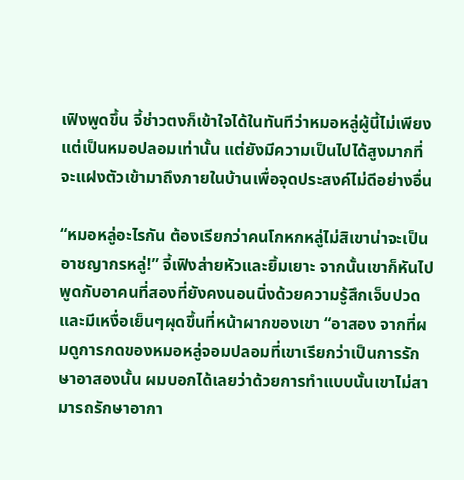เฟิงพูดขึ้น จี้ช่าวตงก็เข้าใจได้ในทันทีว่าหมอหลู่ผู้นี้ไม่เพียงแต่เป็นหมอปลอมเท่านั้น แต่ยังมีความเป็นไปได้สูงมากที่จะแฝงตัวเข้ามาถึงภายในบ้านเพื่อจุดประสงค์ไม่ดีอย่างอื่น

“หมอหลู่อะไรกัน ต้องเรียกว่าคนโกหกหลู่ไม่สิเขาน่าจะเป็นอาชญากรหลู่!” จี้เฟิงส่ายหัวและยิ้มเยาะ จากนั้นเขาก็หันไปพูดกับอาคนที่สองที่ยังคงนอนนิ่งด้วยความรู้สึกเจ็บปวดและมีเหงื่อเย็นๆผุดขึ้นที่หน้าผากของเขา “อาสอง จากที่ผมดูการกดของหมอหลู่จอมปลอมที่เขาเรียกว่าเป็นการรักษาอาสองนั้น ผมบอกได้เลยว่าด้วยการทำแบบนั้นเขาไม่สามารถรักษาอากา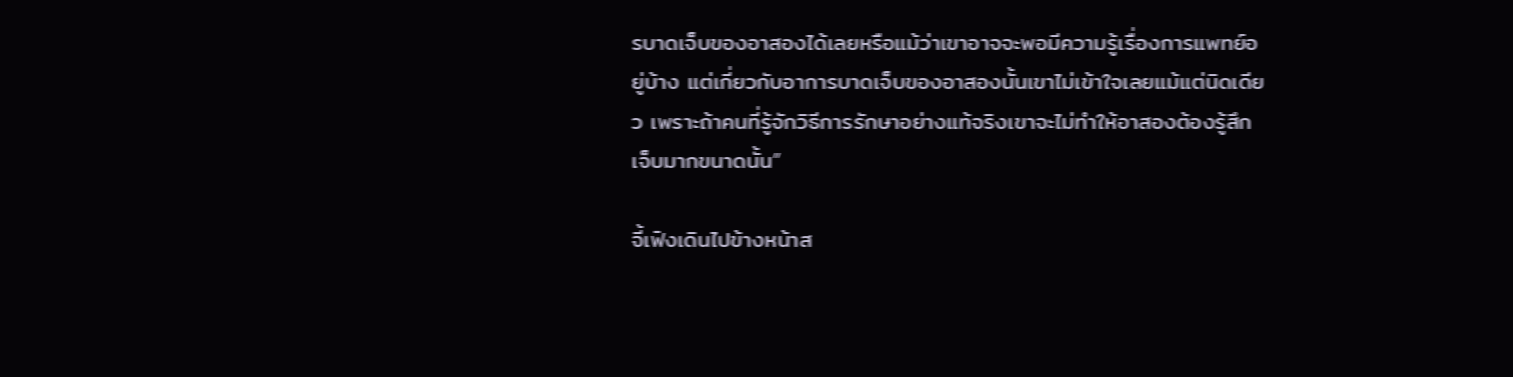รบาดเจ็บของอาสองได้เลยหรือแม้ว่าเขาอาจจะพอมีความรู้เรื่องการแพทย์อยู่บ้าง แต่เกี่ยวกับอาการบาดเจ็บของอาสองนั้นเขาไม่เข้าใจเลยแม้แต่นิดเดียว เพราะถ้าคนที่รู้จักวิธีการรักษาอย่างแท้จริงเขาจะไม่ทำให้อาสองต้องรู้สึกเจ็บมากขนาดนั้น”

จี้เฟิงเดินไปข้างหน้าส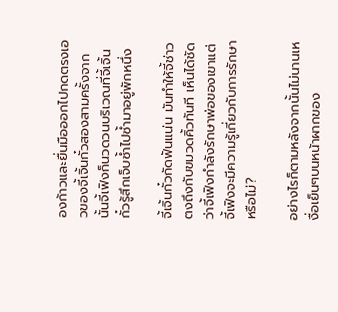องก้าวและยื่นมือออกไปกดตรงเอวของจี้เจิ้นกั๋วสองสามครั้งจากนั้นจี้เฟิงก็นวดวนบริเวณที่จี้เจิ้นกั๋วรู้สึกเจ็บซ้ำไปซ้ำมาอยู่พักหนึ่ง

จี้เจิ้นกั๋วกัดฟันแน่น มันทำให้จี้ช่าวตงถึงกับขมวดคิ้วทันที เห็นได้ชัดว่าจี้เฟิงกำลังรักษาพ่อของเขาแต่จี้เฟิงจะมีความรู้เกี่ยวกับการรักษาหรือไม่?

อย่างไรก็ตามหลังจากนั้นไม่นานเหงื่อเย็นๆบนหน้าผากของ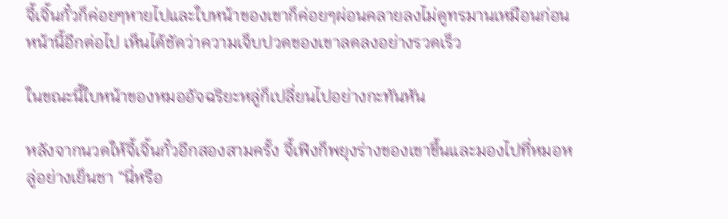จี้เจิ้นกั๋วก็ค่อยๆหายไปและใบหน้าของเขาก็ค่อยๆผ่อนคลายลงไม่ดูทรมานเหมือนก่อนหน้านี้อีกต่อไป เห็นได้ชัดว่าความเจ็บปวดของเขาลดลงอย่างรวดเร็ว

ในขณะนี้ใบหน้าของหมออัจฉริยะหลู่ก็เปลี่ยนไปอย่างกะทันหัน

หลังจากนวดให้จี้เจิ้นกั๋วอีกสองสามครั้ง จี้เฟิงก็พยุงร่างของเขาขึ้นและมองไปที่หมอหลู่อย่างเย็นชา “นี่หรือ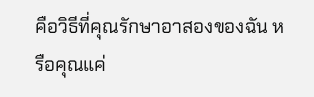คือวิธีที่คุณรักษาอาสองของฉัน หรือคุณแค่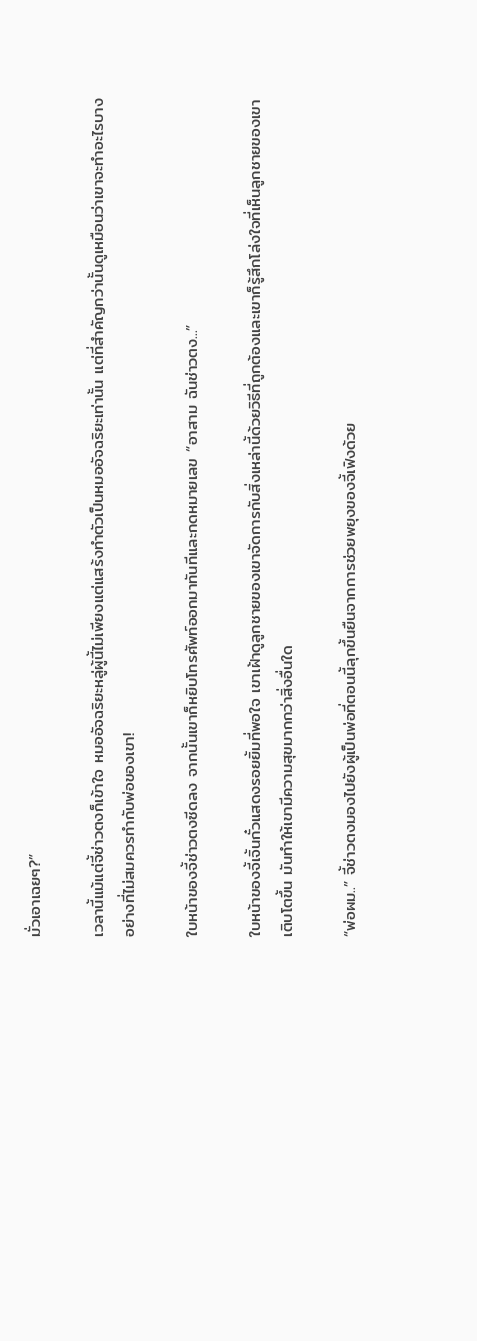มั่วเอาเฉยๆ?”

เวลานี้แม้แต่จี้ช่าวตงก็เข้าใจ หมออัจฉริยะหลู่ผู้นี้ไม่เพียงแต่แสร้งทำตัวเป็นหมออัจฉริยะเท่านั้น แต่ที่สำคัญกว่านั้นดูเหมือนว่าเขาจะทำอะไรบางอย่างที่ไม่สมควรทำกับพ่อของเขา!

ใบหน้าของจี้ช่าวตงซีดลง จากนั้นเขาก็หยิบโทรศัพท์ออกมาทันทีและกดหมายเลข “อาสาม ฉันช่าวตง...”

ใบหน้าของจี้เจิ้นกั๋วแสดงรอยยิ้มที่พอใจ เขาเฝ้าดูลูกชายของเขาจัดการกับสิ่งเหล่านี้ด้วยวิธีที่ถูกต้องและเขาก็รู้สึกโล่งใจที่เห็นลูกชายของเขาเติบโตขึ้น มันทำให้เขามีความสุขมากกว่าสิ่งอื่นใด

“พ่อผม..” จี้ช่าวตงมองไปยังผู้เป็นพ่อที่ตอนนี้ลุกขึ้นยืนจากการช่วยพยุงของจี้เฟิงด้วย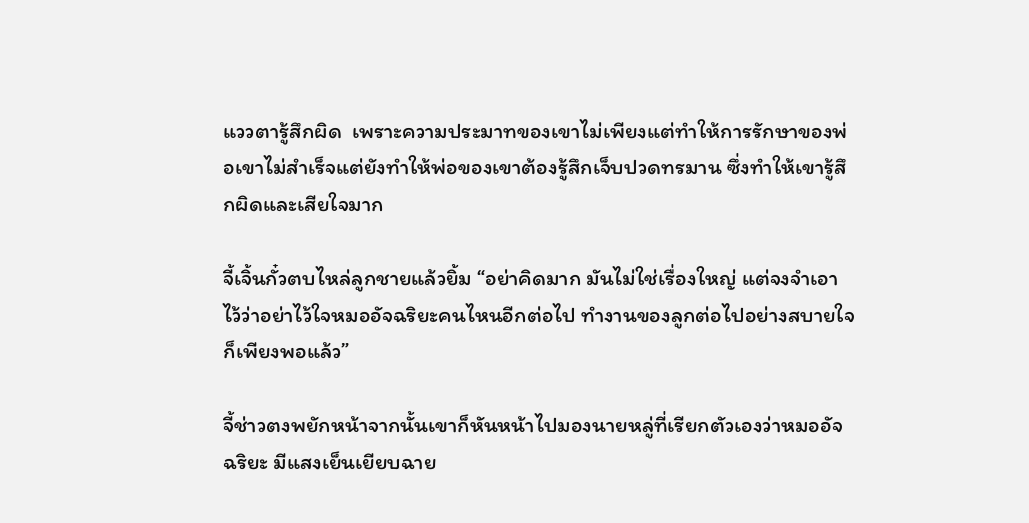แววตารู้สึกผิด  เพราะความประมาทของเขาไม่เพียงแต่ทำให้การรักษาของพ่อเขาไม่สำเร็จแต่ยังทำให้พ่อของเขาต้องรู้สึกเจ็บปวดทรมาน ซึ่งทำให้เขารู้สึกผิดและเสียใจมาก

จี้เจิ้นกั๋วตบไหล่ลูกชายแล้วยิ้ม “อย่าคิดมาก มันไม่ใช่เรื่องใหญ่ แต่จงจำเอาไว้ว่าอย่าไว้ใจหมออัจฉริยะคนไหนอีกต่อไป ทำงานของลูกต่อไปอย่างสบายใจก็เพียงพอแล้ว”

จี้ช่าวตงพยักหน้าจากนั้นเขาก็หันหน้าไปมองนายหลู่ที่เรียกตัวเองว่าหมออัจฉริยะ มีแสงเย็นเยียบฉาย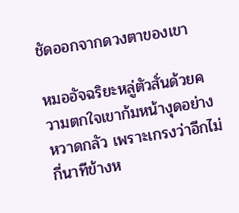ชัดออกจากดวงตาของเขา

หมออัจฉริยะหลู่ตัวสั่นด้วยความตกใจเขาก้มหน้างุดอย่างหวาดกลัว เพราะเกรงว่าอีกไม่กี่นาทีข้างห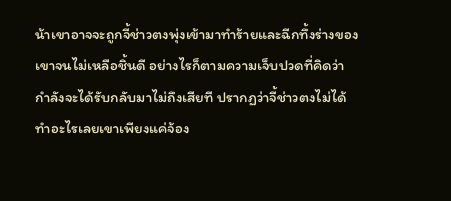น้าเขาอาจจะถูกจี้ช่าวตงพุ่งเข้ามาทำร้ายและฉีกทึ้งร่างของเขาจนไม่เหลือชิ้นดี อย่างไรก็ตามความเจ็บปวดที่คิดว่ากำลังจะได้รับกลับมาไม่ถึงเสียที ปรากฏว่าจี้ช่าวตงไม่ได้ทำอะไรเลยเขาเพียงแค่จ้อง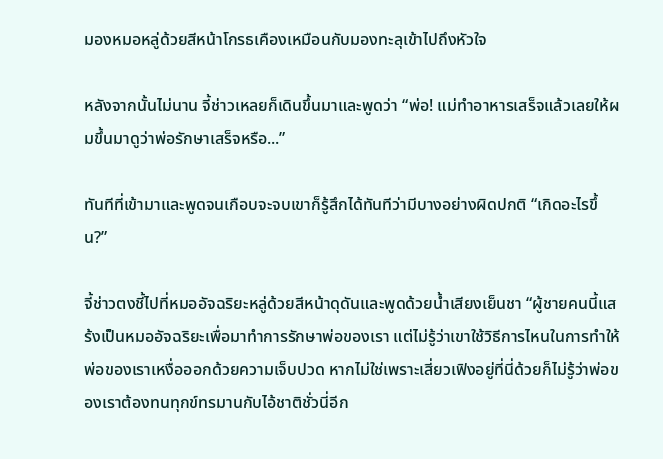มองหมอหลู่ด้วยสีหน้าโกรธเคืองเหมือนกับมองทะลุเข้าไปถึงหัวใจ

หลังจากนั้นไม่นาน จี้ช่าวเหลยก็เดินขึ้นมาและพูดว่า “พ่อ! แม่ทำอาหารเสร็จแล้วเลยให้ผมขึ้นมาดูว่าพ่อรักษาเสร็จหรือ...”

ทันทีที่เข้ามาและพูดจนเกือบจะจบเขาก็รู้สึกได้ทันทีว่ามีบางอย่างผิดปกติ “เกิดอะไรขึ้น?”

จี้ช่าวตงชี้ไปที่หมออัจฉริยะหลู่ด้วยสีหน้าดุดันและพูดด้วยน้ำเสียงเย็นชา “ผู้ชายคนนี้แสร้งเป็นหมออัจฉริยะเพื่อมาทำการรักษาพ่อของเรา แต่ไม่รู้ว่าเขาใช้วิธีการไหนในการทำให้พ่อของเราเหงื่อออกด้วยความเจ็บปวด หากไม่ใช่เพราะเสี่ยวเฟิงอยู่ที่นี่ด้วยก็ไม่รู้ว่าพ่อของเราต้องทนทุกข์ทรมานกับไอ้ชาติชั่วนี่อีก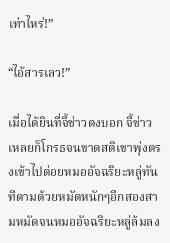เท่าไหร่!”

“ไอ้สารเลว!”

เมื่อได้ยินที่จี้ช่าวตงบอก จี้ช่าวเหลยก็โกรธจนขาดสติเขาพุ่งตรงเข้าไปต่อยหมออัจฉริยะหลู่ทันทีตามด้วยหมัดหนักๆอีกสองสามหมัดจนหมออัจฉริยะหลู่ล้มลง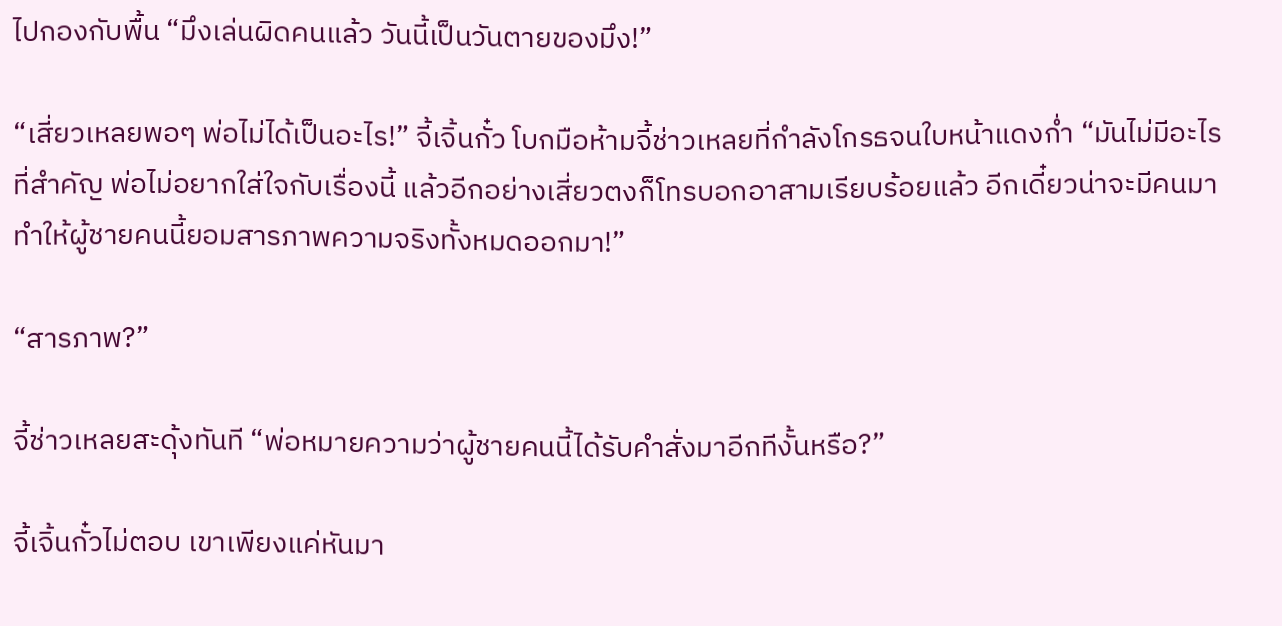ไปกองกับพื้น “มึงเล่นผิดคนแล้ว วันนี้เป็นวันตายของมึง!”

“เสี่ยวเหลยพอๆ พ่อไม่ได้เป็นอะไร!” จี้เจิ้นกั๋ว โบกมือห้ามจี้ช่าวเหลยที่กำลังโกรธจนใบหน้าแดงก่ำ “มันไม่มีอะไรที่สำคัญ พ่อไม่อยากใส่ใจกับเรื่องนี้ แล้วอีกอย่างเสี่ยวตงก็โทรบอกอาสามเรียบร้อยแล้ว อีกเดี๋ยวน่าจะมีคนมาทำให้ผู้ชายคนนี้ยอมสารภาพความจริงทั้งหมดออกมา!”

“สารภาพ?”

จี้ช่าวเหลยสะดุ้งทันที “พ่อหมายความว่าผู้ชายคนนี้ได้รับคำสั่งมาอีกทีงั้นหรือ?”

จี้เจิ้นกั๋วไม่ตอบ เขาเพียงแค่หันมา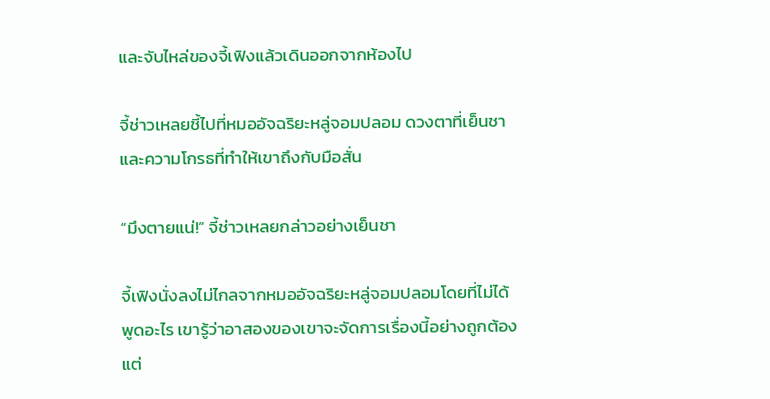และจับไหล่ของจี้เฟิงแล้วเดินออกจากห้องไป

จี้ช่าวเหลยชี้ไปที่หมออัจฉริยะหลู่จอมปลอม ดวงตาที่เย็นชาและความโกรธที่ทำให้เขาถึงกับมือสั่น

“มึงตายแน่!” จี้ช่าวเหลยกล่าวอย่างเย็นชา

จี้เฟิงนั่งลงไม่ไกลจากหมออัจฉริยะหลู่จอมปลอมโดยที่ไม่ได้พูดอะไร เขารู้ว่าอาสองของเขาจะจัดการเรื่องนี้อย่างถูกต้อง แต่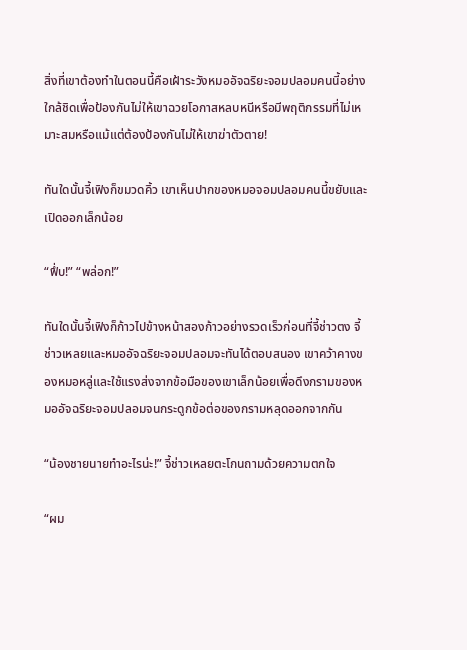สิ่งที่เขาต้องทำในตอนนี้คือเฝ้าระวังหมออัจฉริยะจอมปลอมคนนี้อย่างใกล้ชิดเพื่อป้องกันไม่ให้เขาฉวยโอกาสหลบหนีหรือมีพฤติกรรมที่ไม่เหมาะสมหรือแม้แต่ต้องป้องกันไม่ให้เขาฆ่าตัวตาย!

ทันใดนั้นจี้เฟิงก็ขมวดคิ้ว เขาเห็นปากของหมอจอมปลอมคนนี้ขยับและเปิดออกเล็กน้อย

“ฟึ่บ!” “พล่อก!”

ทันใดนั้นจี้เฟิงก็ก้าวไปข้างหน้าสองก้าวอย่างรวดเร็วก่อนที่จี้ช่าวตง จี้ช่าวเหลยและหมออัจฉริยะจอมปลอมจะทันได้ตอบสนอง เขาคว้าคางของหมอหลู่และใช้แรงส่งจากข้อมือของเขาเล็กน้อยเพื่อดึงกรามของหมออัจฉริยะจอมปลอมจนกระดูกข้อต่อของกรามหลุดออกจากกัน

“น้องชายนายทำอะไรน่ะ!” จี้ช่าวเหลยตะโกนถามด้วยความตกใจ

“ผม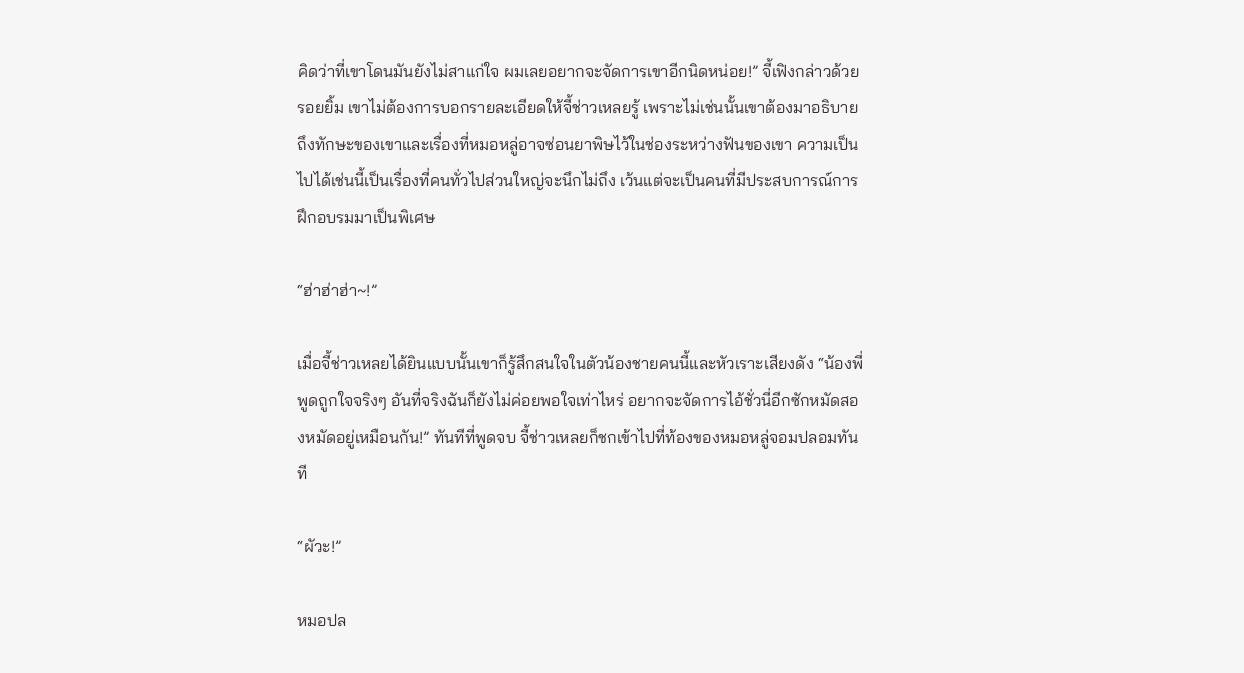คิดว่าที่เขาโดนมันยังไม่สาแก่ใจ ผมเลยอยากจะจัดการเขาอีกนิดหน่อย!” จี้เฟิงกล่าวด้วยรอยยิ้ม เขาไม่ต้องการบอกรายละเอียดให้จี้ช่าวเหลยรู้ เพราะไม่เช่นนั้นเขาต้องมาอธิบายถึงทักษะของเขาและเรื่องที่หมอหลู่อาจซ่อนยาพิษไว้ในช่องระหว่างฟันของเขา ความเป็นไปได้เช่นนี้เป็นเรื่องที่คนทั่วไปส่วนใหญ่จะนึกไม่ถึง เว้นแต่จะเป็นคนที่มีประสบการณ์การฝึกอบรมมาเป็นพิเศษ

“ฮ่าฮ่าฮ่า~!”

เมื่อจี้ช่าวเหลยได้ยินแบบนั้นเขาก็รู้สึกสนใจในตัวน้องชายคนนี้และหัวเราะเสียงดัง “น้องพี่พูดถูกใจจริงๆ อันที่จริงฉันก็ยังไม่ค่อยพอใจเท่าไหร่ อยากจะจัดการไอ้ชั่วนี่อีกซักหมัดสองหมัดอยู่เหมือนกัน!” ทันทีที่พูดจบ จี้ช่าวเหลยก็ชกเข้าไปที่ท้องของหมอหลู่จอมปลอมทันที

“ผัวะ!”

หมอปล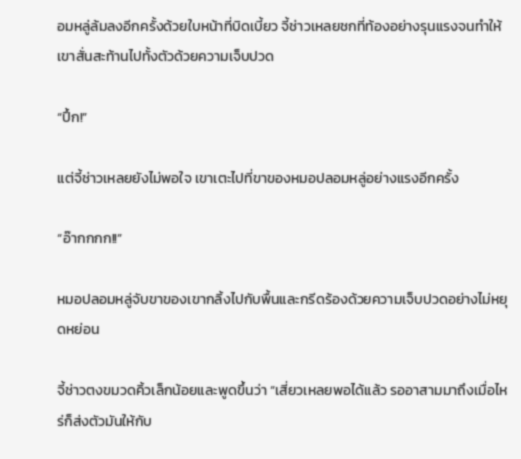อมหลู่ล้มลงอีกครั้งด้วยใบหน้าที่บิดเบี้ยว จี้ช่าวเหลยชกที่ท้องอย่างรุนแรงจนทำให้เขาสั่นสะท้านไปทั้งตัวด้วยความเจ็บปวด

“ปึ้ก!”

แต่จี้ช่าวเหลยยังไม่พอใจ เขาเตะไปที่ขาของหมอปลอมหลู่อย่างแรงอีกครั้ง

“อ๊ากกกก!!”

หมอปลอมหลู่จับขาของเขากลิ้งไปกับพื้นและกรีดร้องด้วยความเจ็บปวดอย่างไม่หยุดหย่อน

จี้ช่าวตงขมวดคิ้วเล็กน้อยและพูดขึ้นว่า “เสี่ยวเหลยพอได้แล้ว รออาสามมาถึงเมื่อไหร่ก็ส่งตัวมันให้กับ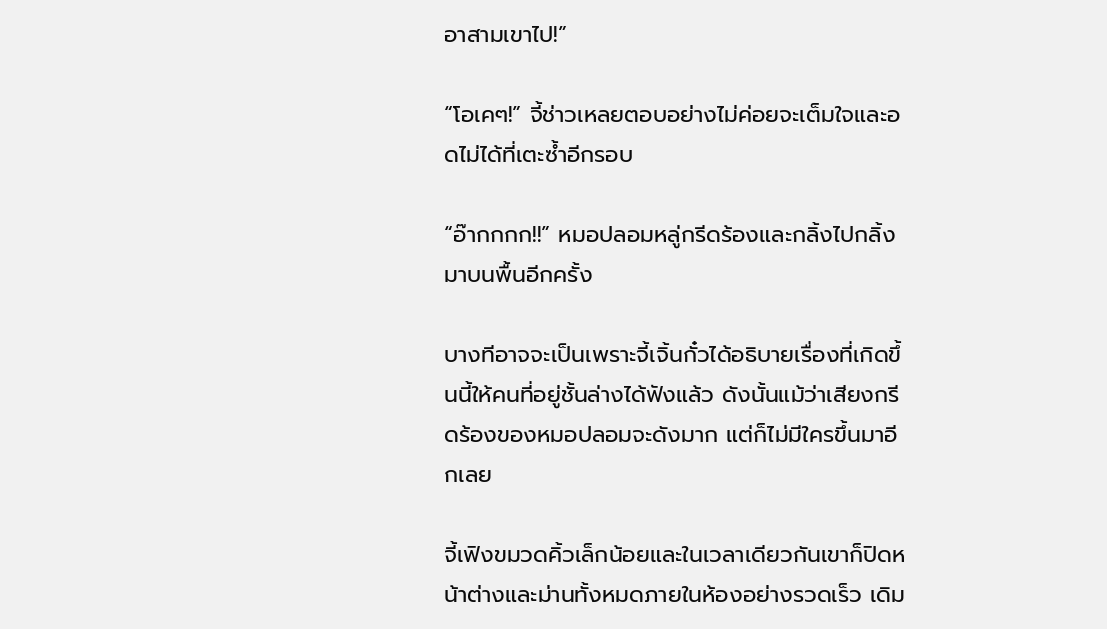อาสามเขาไป!”

“โอเคๆ!” จี้ช่าวเหลยตอบอย่างไม่ค่อยจะเต็มใจและอดไม่ได้ที่เตะซ้ำอีกรอบ

“อ๊ากกกก!!” หมอปลอมหลู่กรีดร้องและกลิ้งไปกลิ้งมาบนพื้นอีกครั้ง

บางทีอาจจะเป็นเพราะจี้เจิ้นกั๋วได้อธิบายเรื่องที่เกิดขึ้นนี้ให้คนที่อยู่ชั้นล่างได้ฟังแล้ว ดังนั้นแม้ว่าเสียงกรีดร้องของหมอปลอมจะดังมาก แต่ก็ไม่มีใครขึ้นมาอีกเลย

จี้เฟิงขมวดคิ้วเล็กน้อยและในเวลาเดียวกันเขาก็ปิดหน้าต่างและม่านทั้งหมดภายในห้องอย่างรวดเร็ว เดิม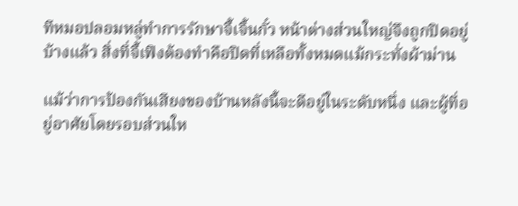ทีหมอปลอมหลู่ทำการรักษาจี้เจิ้นกั๋ว หน้าต่างส่วนใหญ่จึงถูกปิดอยู่บ้างแล้ว สิ่งที่จี้เฟิงต้องทำคือปิดที่เหลือทั้งหมดแม้กระทั่งผ้าม่าน

แม้ว่าการป้องกันเสียงของบ้านหลังนี้จะดีอยู่ในระดับหนึ่ง และผู้ที่อยู่อาศัยโดยรอบส่วนให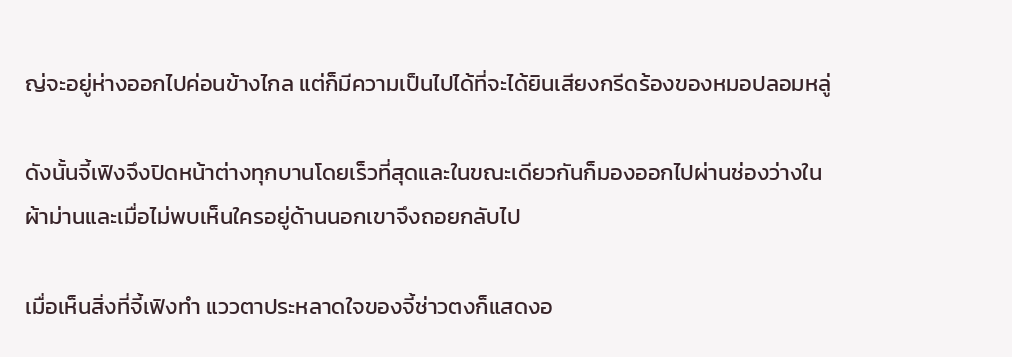ญ่จะอยู่ห่างออกไปค่อนข้างไกล แต่ก็มีความเป็นไปได้ที่จะได้ยินเสียงกรีดร้องของหมอปลอมหลู่

ดังนั้นจี้เฟิงจึงปิดหน้าต่างทุกบานโดยเร็วที่สุดและในขณะเดียวกันก็มองออกไปผ่านช่องว่างในผ้าม่านและเมื่อไม่พบเห็นใครอยู่ด้านนอกเขาจึงถอยกลับไป

เมื่อเห็นสิ่งที่จี้เฟิงทำ แววตาประหลาดใจของจี้ช่าวตงก็แสดงอ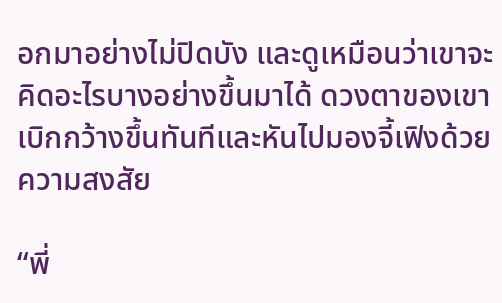อกมาอย่างไม่ปิดบัง และดูเหมือนว่าเขาจะคิดอะไรบางอย่างขึ้นมาได้ ดวงตาของเขาเบิกกว้างขึ้นทันทีและหันไปมองจี้เฟิงด้วยความสงสัย

“พี่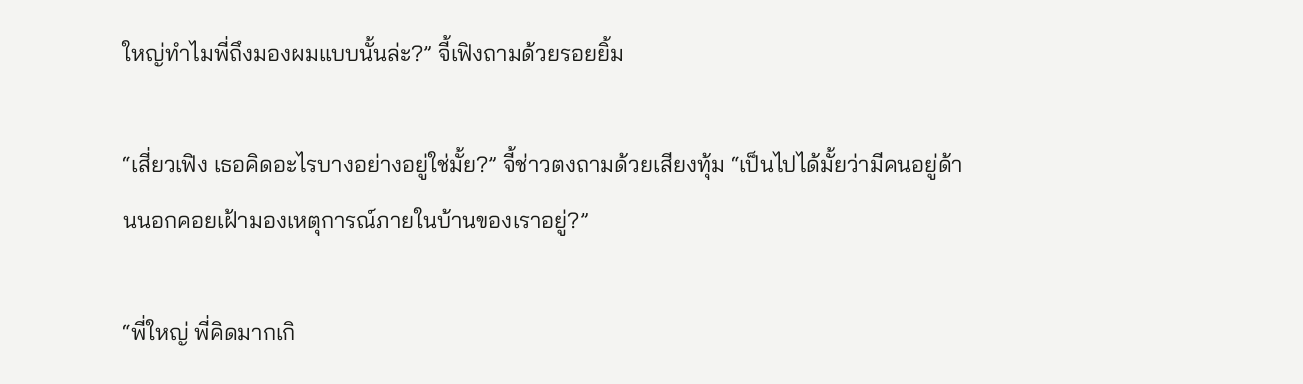ใหญ่ทำไมพี่ถึงมองผมแบบนั้นล่ะ?” จี้เฟิงถามด้วยรอยยิ้ม

“เสี่ยวเฟิง เธอคิดอะไรบางอย่างอยู่ใช่มั้ย?” จี้ช่าวตงถามด้วยเสียงทุ้ม “เป็นไปได้มั้ยว่ามีคนอยู่ด้านนอกคอยเฝ้ามองเหตุการณ์ภายในบ้านของเราอยู่?”

“พี่ใหญ่ พี่คิดมากเกิ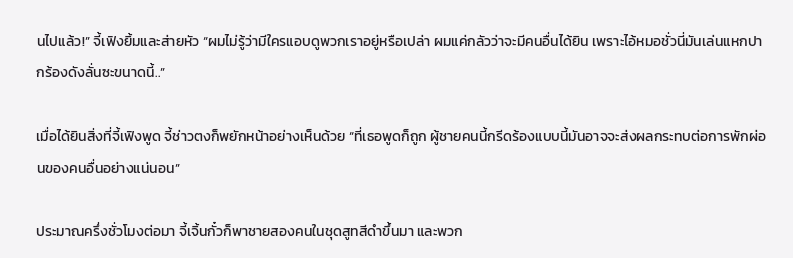นไปแล้ว!” จี้เฟิงยิ้มและส่ายหัว “ผมไม่รู้ว่ามีใครแอบดูพวกเราอยู่หรือเปล่า ผมแค่กลัวว่าจะมีคนอื่นได้ยิน เพราะไอ้หมอชั่วนี่มันเล่นแหกปากร้องดังลั่นซะขนาดนี้..”

เมื่อได้ยินสิ่งที่จี้เฟิงพูด จี้ช่าวตงก็พยักหน้าอย่างเห็นด้วย “ที่เธอพูดก็ถูก ผู้ชายคนนี้กรีดร้องแบบนี้มันอาจจะส่งผลกระทบต่อการพักผ่อนของคนอื่นอย่างแน่นอน”

ประมาณครึ่งชั่วโมงต่อมา จี้เจิ้นกั๋วก็พาชายสองคนในชุดสูทสีดำขึ้นมา และพวก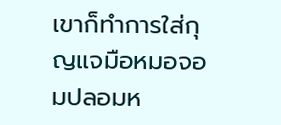เขาก็ทำการใส่กุญแจมือหมอจอมปลอมห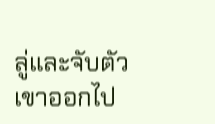ลู่และจับตัวเขาออกไป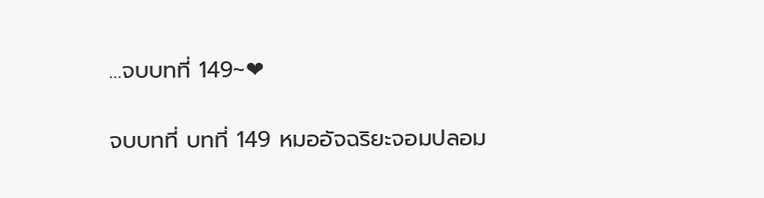…จบบทที่ 149~❤

จบบทที่ บทที่ 149 หมออัจฉริยะจอมปลอม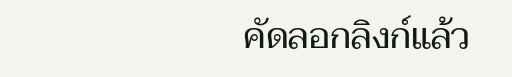คัดลอกลิงก์แล้ว